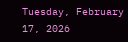Tuesday, February 17, 2026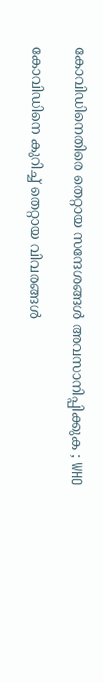കോവിഡിനെതിരെ തെറ്റായ സന്ദേശങ്ങൾ അവസാനിപ്പിക്കുക ; WHO

കോവിഡിനെ കുറിച്ച്‌ തെറ്റായ വിവരങ്ങള്‍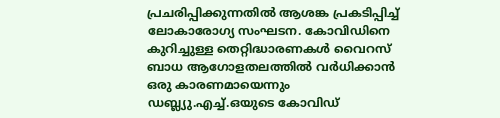പ്രചരിപ്പിക്കുന്നതില്‍ ആശങ്ക പ്രകടിപ്പിച്ച്‌ ലോകാരോഗ്യ സംഘടന. കോവിഡിനെ കുറിച്ചുള്ള തെറ്റിദ്ധാരണകള്‍ വൈറസ് ബാധ ആഗോളതലത്തില്‍ വര്‍ധിക്കാന്‍ ഒരു കാരണമായെന്നും ഡബ്ല്യു.എച്ച്‌.ഒയുടെ കോവിഡ്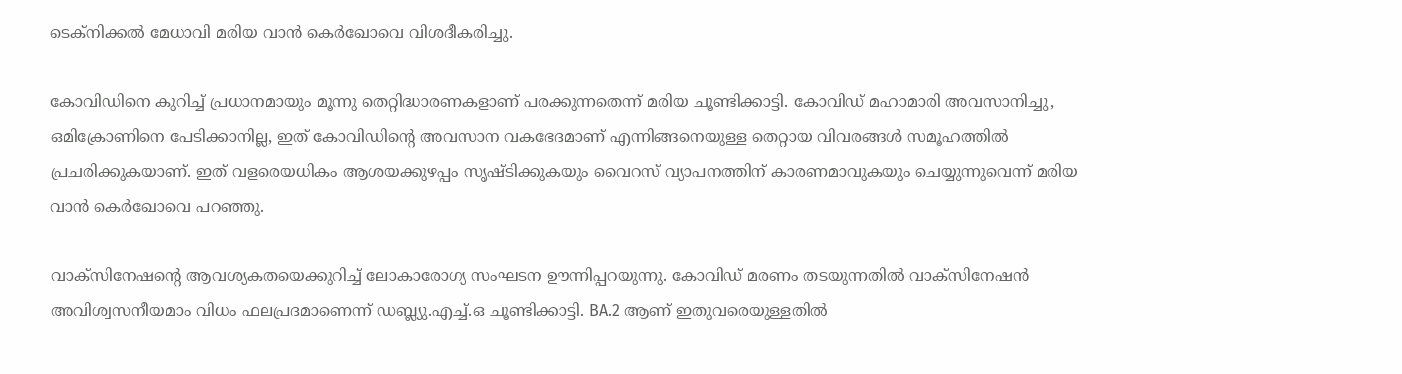ടെക്നിക്കല്‍ മേധാവി മരിയ വാന്‍ കെര്‍ഖോവെ വിശദീകരിച്ചു.

കോവിഡിനെ കുറിച്ച്‌ പ്രധാനമായും മൂന്നു തെറ്റിദ്ധാരണകളാണ് പരക്കുന്നതെന്ന് മരിയ ചൂണ്ടിക്കാട്ടി. കോവിഡ് മഹാമാരി അവസാനിച്ചു, ഒമിക്രോണിനെ പേടിക്കാനില്ല, ഇത് കോവിഡിന്‍റെ അവസാന വകഭേദമാണ് എന്നിങ്ങനെയുള്ള തെറ്റായ വിവരങ്ങള്‍ സമൂഹത്തില്‍ പ്രചരിക്കുകയാണ്. ഇത് വളരെയധികം ആശയക്കുഴപ്പം സൃഷ്ടിക്കുകയും വൈറസ് വ്യാപനത്തിന് കാരണമാവുകയും ചെയ്യുന്നുവെന്ന് മരിയ വാന്‍ കെര്‍ഖോവെ പറഞ്ഞു.

വാക്സിനേഷന്‍റെ ആവശ്യകതയെക്കുറിച്ച്‌ ലോകാരോഗ്യ സംഘടന ഊന്നിപ്പറയുന്നു. കോവിഡ് മരണം തടയുന്നതില്‍ വാക്സിനേഷന്‍ അവിശ്വസനീയമാം വിധം ഫലപ്രദമാണെന്ന് ഡബ്ല്യു.എച്ച്‌.ഒ ചൂണ്ടിക്കാട്ടി. BA.2 ആണ് ഇതുവരെയുള്ളതില്‍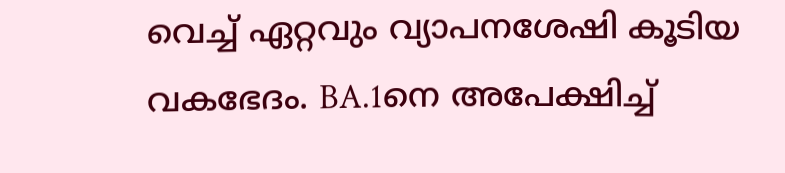വെച്ച്‌ ഏറ്റവും വ്യാപനശേഷി കൂടിയ വകഭേദം. BA.1നെ അപേക്ഷിച്ച്‌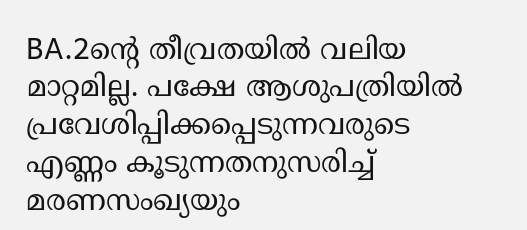BA.2ന്‍റെ തീവ്രതയില്‍ വലിയ മാറ്റമില്ല. പക്ഷേ ആശുപത്രിയില്‍ പ്രവേശിപ്പിക്കപ്പെടുന്നവരുടെ എണ്ണം കൂടുന്നതനുസരിച്ച്‌ മരണസംഖ്യയും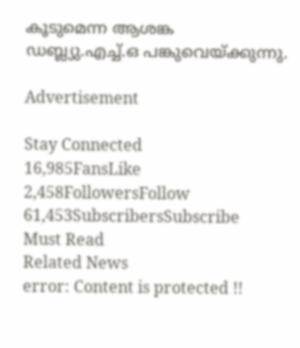കൂടുമെന്ന ആശങ്ക ഡബ്ല്യു.എച്ച്‌.ഒ പങ്കുവെയ്ക്കുന്നു.

Advertisement

Stay Connected
16,985FansLike
2,458FollowersFollow
61,453SubscribersSubscribe
Must Read
Related News
error: Content is protected !!